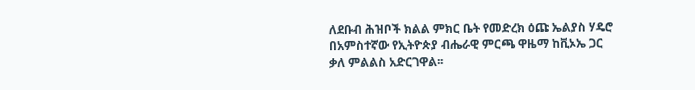ለደቡብ ሕዝቦች ክልል ምክር ቤት የመድረክ ዕጩ ኤልያስ ሃዴሮ በአምስተኛው የኢትዮጵያ ብሔራዊ ምርጫ ዋዜማ ከቪኦኤ ጋር ቃለ ምልልስ አድርገዋል፡፡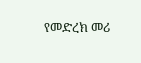የመድረክ መሪ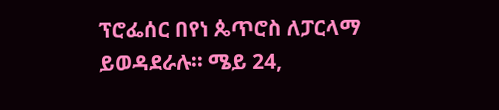ፕሮፌሰር በየነ ጴጥሮስ ለፓርላማ ይወዳደራሉ፡፡ ሜይ 24,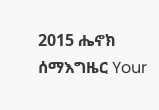2015 ሔኖክ ሰማእግዜር Your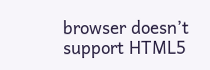browser doesn’t support HTML5